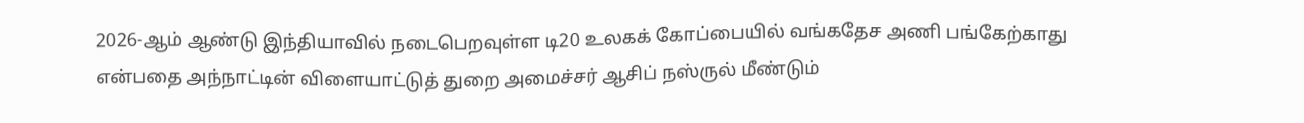2026-ஆம் ஆண்டு இந்தியாவில் நடைபெறவுள்ள டி20 உலகக் கோப்பையில் வங்கதேச அணி பங்கேற்காது என்பதை அந்நாட்டின் விளையாட்டுத் துறை அமைச்சர் ஆசிப் நஸ்ருல் மீண்டும்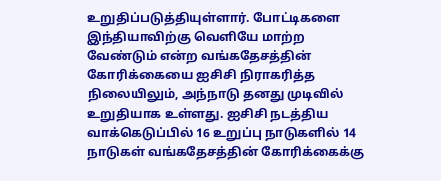உறுதிப்படுத்தியுள்ளார். போட்டிகளை இந்தியாவிற்கு வெளியே மாற்ற வேண்டும் என்ற வங்கதேசத்தின் கோரிக்கையை ஐசிசி நிராகரித்த நிலையிலும், அந்நாடு தனது முடிவில் உறுதியாக உள்ளது. ஐசிசி நடத்திய வாக்கெடுப்பில் 16 உறுப்பு நாடுகளில் 14 நாடுகள் வங்கதேசத்தின் கோரிக்கைக்கு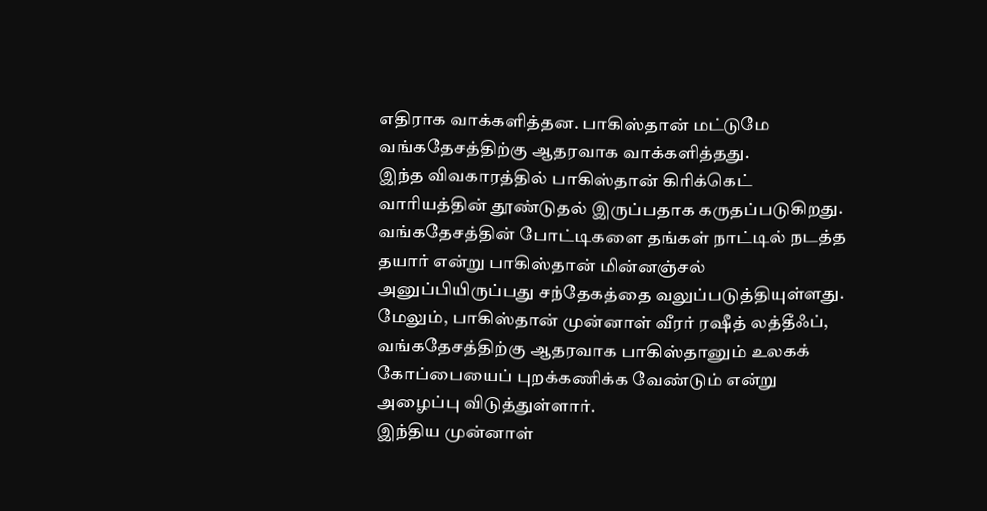எதிராக வாக்களித்தன. பாகிஸ்தான் மட்டுமே வங்கதேசத்திற்கு ஆதரவாக வாக்களித்தது.
இந்த விவகாரத்தில் பாகிஸ்தான் கிரிக்கெட் வாரியத்தின் தூண்டுதல் இருப்பதாக கருதப்படுகிறது. வங்கதேசத்தின் போட்டிகளை தங்கள் நாட்டில் நடத்த தயார் என்று பாகிஸ்தான் மின்னஞ்சல் அனுப்பியிருப்பது சந்தேகத்தை வலுப்படுத்தியுள்ளது. மேலும், பாகிஸ்தான் முன்னாள் வீரர் ரஷீத் லத்தீஃப், வங்கதேசத்திற்கு ஆதரவாக பாகிஸ்தானும் உலகக் கோப்பையைப் புறக்கணிக்க வேண்டும் என்று அழைப்பு விடுத்துள்ளார்.
இந்திய முன்னாள்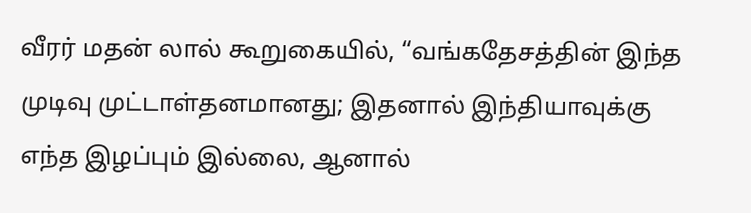வீரர் மதன் லால் கூறுகையில், “வங்கதேசத்தின் இந்த முடிவு முட்டாள்தனமானது; இதனால் இந்தியாவுக்கு எந்த இழப்பும் இல்லை, ஆனால்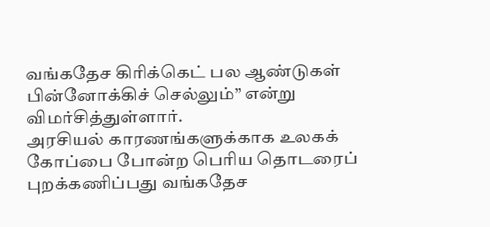வங்கதேச கிரிக்கெட் பல ஆண்டுகள் பின்னோக்கிச் செல்லும்” என்று விமர்சித்துள்ளார்.
அரசியல் காரணங்களுக்காக உலகக் கோப்பை போன்ற பெரிய தொடரைப் புறக்கணிப்பது வங்கதேச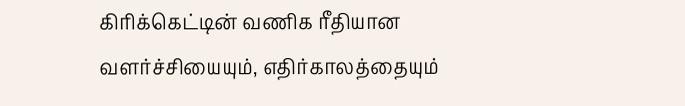கிரிக்கெட்டின் வணிக ரீதியான வளர்ச்சியையும், எதிர்காலத்தையும்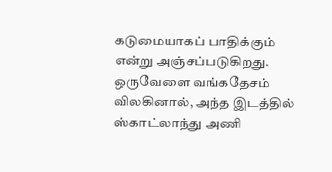கடுமையாகப் பாதிக்கும் என்று அஞ்சப்படுகிறது. ஒருவேளை வங்கதேசம் விலகினால், அந்த இடத்தில் ஸ்காட்லாந்து அணி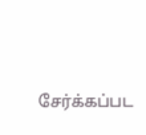சேர்க்கப்பட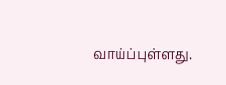வாய்ப்புள்ளது.